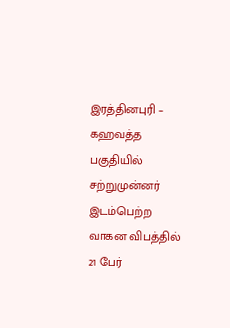இரத்தினபுரி – கஹவத்த பகுதியில் சற்றுமுன்னர் இடம்பெற்ற வாகன விபத்தில் 21 பேர்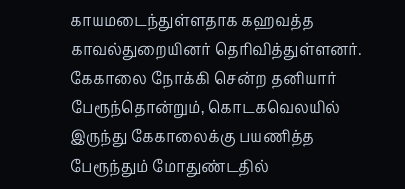காயமடைந்துள்ளதாக கஹவத்த காவல்துறையினர் தெரிவித்துள்ளனர்.
கேகாலை நோக்கி சென்ற தனியார் பேரூந்தொன்றும், கொடகவெலயில் இருந்து கேகாலைக்கு பயணித்த பேரூந்தும் மோதுண்டதில்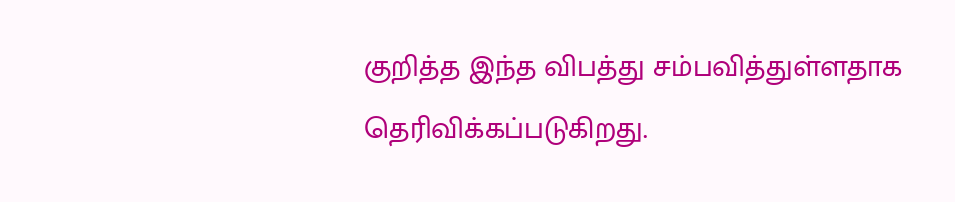குறித்த இந்த விபத்து சம்பவித்துள்ளதாக தெரிவிக்கப்படுகிறது.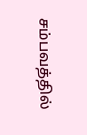சம்பவத்தில்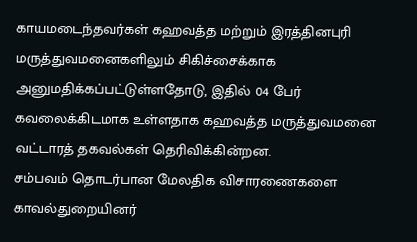காயமடைந்தவர்கள் கஹவத்த மற்றும் இரத்தினபுரி மருத்துவமனைகளிலும் சிகிச்சைக்காக அனுமதிக்கப்பட்டுள்ளதோடு, இதில் 04 பேர் கவலைக்கிடமாக உள்ளதாக கஹவத்த மருத்துவமனை வட்டாரத் தகவல்கள் தெரிவிக்கின்றன.
சம்பவம் தொடர்பான மேலதிக விசாரணைகளை காவல்துறையினர்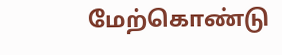மேற்கொண்டு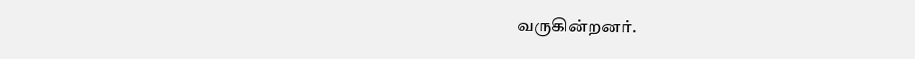வருகின்றனர்.